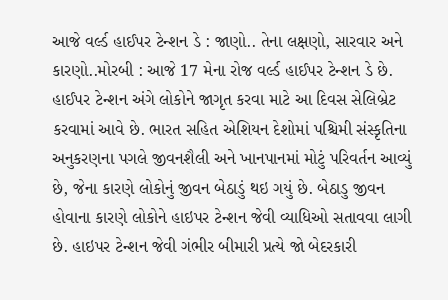આજે વર્લ્ડ હાઈપર ટેન્શન ડે : જાણો.. તેના લક્ષણો, સારવાર અને કારણો..મોરબી : આજે 17 મેના રોજ વર્લ્ડ હાઈપર ટેન્શન ડે છે. હાઈપર ટેન્શન અંગે લોકોને જાગૃત કરવા માટે આ દિવસ સેલિબ્રેટ કરવામાં આવે છે. ભારત સહિત એશિયન દેશોમાં પશ્ચિમી સંસ્કૃતિના અનુકરણના પગલે જીવનશૈલી અને ખાનપાનમાં મોટું પરિવર્તન આવ્યું છે, જેના કારણે લોકોનું જીવન બેઠાડું થઇ ગયું છે. બેઠાડુ જીવન હોવાના કારણે લોકોને હાઇપર ટેન્શન જેવી વ્યાધિઓ સતાવવા લાગી છે. હાઇપર ટેન્શન જેવી ગંભીર બીમારી પ્રત્યે જો બેદરકારી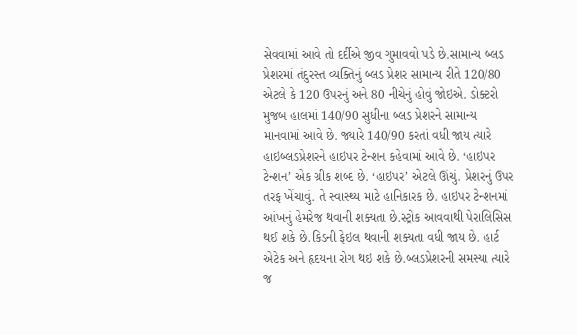સેવવામાં આવે તો દર્દીએ જીવ ગુમાવવો પડે છે.સામાન્ય બ્લડ પ્રેશરમાં તંદુરસ્ત વ્યક્તિનું બ્લડ પ્રેશર સામાન્ય રીતે 120/80 એટલે કે 120 ઉપરનું અને 80 નીચેનું હોવું જોઇએ. ડોક્ટરો મુજબ હાલમાં 140/90 સુધીના બ્લડ પ્રેશરને સામાન્ય માનવામાં આવે છે. જ્યારે 140/90 કરતાં વધી જાય ત્યારે હાઇબ્લડપ્રેશરને હાઇપર ટેન્શન કહેવામાં આવે છે. ‘હાઇપર ટેન્શન’ એક ગ્રીક શબ્દ છે. ‘હાઇપર’ એટલે ઊંચું. પ્રેશરનું ઉપર તરફ ખેંચાવું. તે સ્વાસ્થ્ય માટે હાનિકારક છે. હાઇપર ટેન્શનમાં આંખનું હેમરેજ થવાની શક્યતા છે.સ્ટ્રોક આવવાથી પેરાલિસિસ થઈ શકે છે.કિડની ફેઇલ થવાની શક્યતા વધી જાય છે. હાર્ટ એટેક અને હૃદયના રોગ થઇ શકે છે.બ્લડપ્રેશરની સમસ્યા ત્યારે જ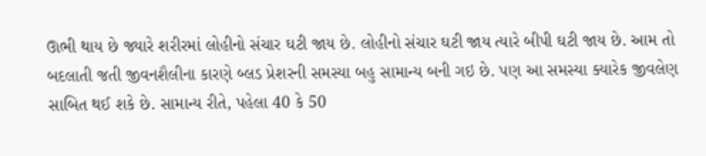ઊભી થાય છે જ્યારે શરીરમાં લોહીનો સંચાર ઘટી જાય છે. લોહીનો સંચાર ઘટી જાય ત્યારે બીપી ઘટી જાય છે. આમ તો બદલાતી જતી જીવનશૈલીના કારણે બ્લડ પ્રેશરની સમસ્યા બહુ સામાન્ય બની ગઇ છે. પણ આ સમસ્યા ક્યારેક જીવલેણ સાબિત થઈ શકે છે. સામાન્ય રીતે, પહેલા 40 કે 50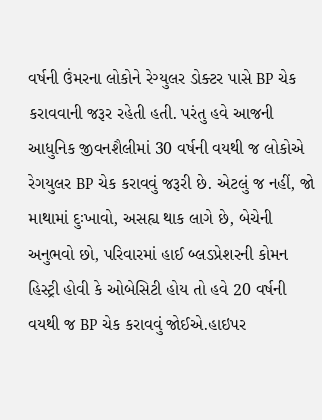વર્ષની ઉંમરના લોકોને રેગ્યુલર ડોક્ટર પાસે BP ચેક કરાવવાની જરૂર રહેતી હતી. પરંતુ હવે આજની આધુનિક જીવનશૈલીમાં 30 વર્ષની વયથી જ લોકોએ રેગયુલર BP ચેક કરાવવું જરૂરી છે. એટલું જ નહીં, જો માથામાં દુઃખાવો, અસહ્ય થાક લાગે છે, બેચેની અનુભવો છો, પરિવારમાં હાઈ બ્લડપ્રેશરની કોમન હિસ્ટ્રી હોવી કે ઓબેસિટી હોય તો હવે 20 વર્ષની વયથી જ BP ચેક કરાવવું જોઈએ.હાઇપર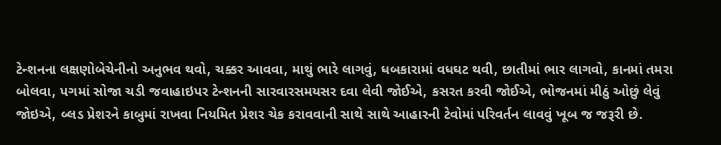ટેન્શનના લક્ષણોબેચેનીનો અનુભવ થવો, ચક્કર આવવા, માથું ભારે લાગવું, ધબકારામાં વધઘટ થવી, છાતીમાં ભાર લાગવો, કાનમાં તમરા બોલવા, પગમાં સોજા ચડી જવાહાઇપર ટેન્શનની સારવારસમયસર દવા લેવી જોઈએ, કસરત કરવી જોઈએ, ભોજનમાં મીઠું ઓછું લેવું જોઇએ, બ્લડ પ્રેશરને કાબુમાં રાખવા નિયમિત પ્રેશર ચેક કરાવવાની સાથે સાથે આહારની ટેવોમાં પરિવર્તન લાવવું ખૂબ જ જરૂરી છે.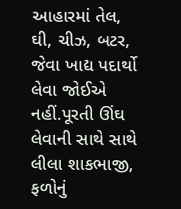આહારમાં તેલ, ઘી, ચીઝ, બટર, જેવા ખાદ્ય પદાર્થો લેવા જોઈએ નહીં.પૂરતી ઊંઘ લેવાની સાથે સાથે લીલા શાકભાજી, ફળોનું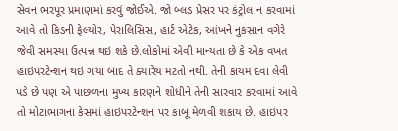સેવન ભરપૂર પ્રમાણમાં કરવું જોઈએ. જો બ્લડ પ્રેસર પર કંટ્રોલ ન કરવામાં આવે તો કિડની ફેલ્યોર, પેરાલિસિસ, હાર્ટ એટેક, આંખને નુકસાન વગેરે જેવી સમસ્યા ઉત્પન્ન થઇ શકે છે.લોકોમાં એવી માન્યતા છે કે એક વખત હાઇપરટેન્શન થઇ ગયા બાદ તે ક્યારેય મટતો નથી. તેની કાયમ દવા લેવી પડે છે પણ એ પાછળના મુખ્ય કારણને શોધીને તેની સારવાર કરવામાં આવે તો મોટાભાગના કેસમાં હાઇપરટેન્શન પર કાબૂ મેળવી શકાય છે. હાઇપર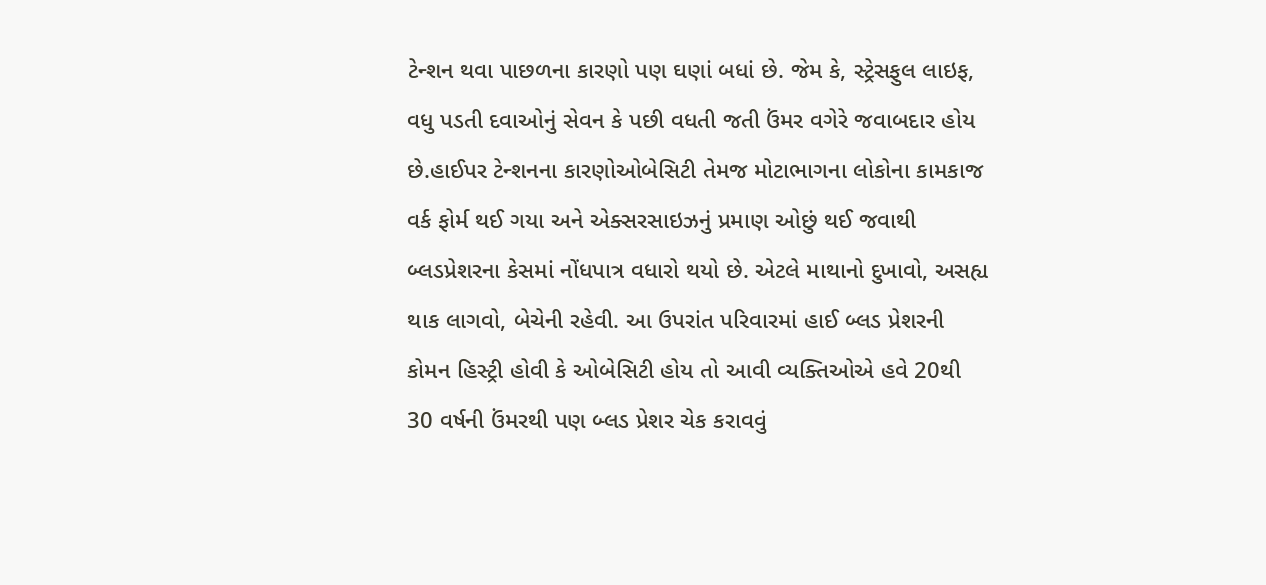ટેન્શન થવા પાછળના કારણો પણ ઘણાં બધાં છે. જેમ કે, સ્ટ્રેસફુલ લાઇફ, વધુ પડતી દવાઓનું સેવન કે પછી વધતી જતી ઉંમર વગેરે જવાબદાર હોય છે.હાઈપર ટેન્શનના કારણોઓબેસિટી તેમજ મોટાભાગના લોકોના કામકાજ વર્ક ફોર્મ થઈ ગયા અને એક્સરસાઇઝનું પ્રમાણ ઓછું થઈ જવાથી બ્લડપ્રેશરના કેસમાં નોંધપાત્ર વધારો થયો છે. એટલે માથાનો દુખાવો, અસહ્ય થાક લાગવો, બેચેની રહેવી. આ ઉપરાંત પરિવારમાં હાઈ બ્લડ પ્રેશરની કોમન હિસ્ટ્રી હોવી કે ઓબેસિટી હોય તો આવી વ્યક્તિઓએ હવે 20થી 30 વર્ષની ઉંમરથી પણ બ્લડ પ્રેશર ચેક કરાવવું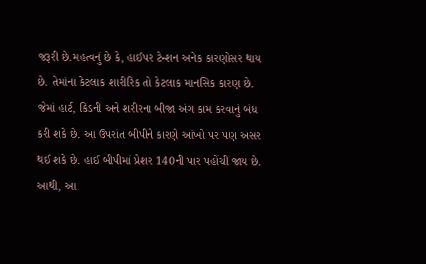જરૂરી છે.મહત્વનું છે કે, હાઈપર ટેન્શન અનેક કારણોસર થાય છે. તેમાંના કેટલાક શારીરિક તો કેટલાક માનસિક કારણ છે. જેમાં હાર્ટ, કિડની અને શરીરના બીજા અંગ કામ કરવાનું બંધ કરી શકે છે. આ ઉપરાંત બીપીને કારણે આંખો પર પણ અસર થઈ શકે છે. હાઈ બીપીમાં પ્રેશર 140ની પાર પહોંચી જાય છે. આથી, આ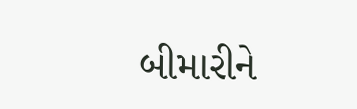બીમારીને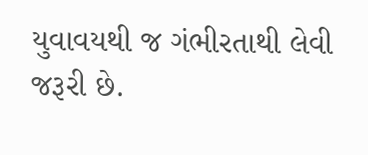યુવાવયથી જ ગંભીરતાથી લેવી જરૂરી છે.